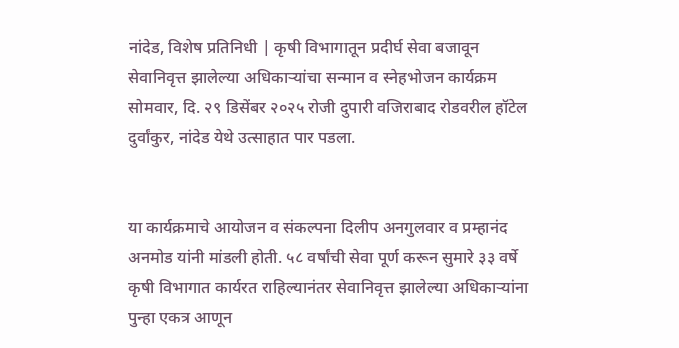नांदेड, विशेष प्रतिनिधी | कृषी विभागातून प्रदीर्घ सेवा बजावून सेवानिवृत्त झालेल्या अधिकाऱ्यांचा सन्मान व स्नेहभोजन कार्यक्रम सोमवार, दि. २९ डिसेंबर २०२५ रोजी दुपारी वजिराबाद रोडवरील हॉटेल दुर्वांकुर, नांदेड येथे उत्साहात पार पडला.


या कार्यक्रमाचे आयोजन व संकल्पना दिलीप अनगुलवार व प्रम्हानंद अनमोड यांनी मांडली होती. ५८ वर्षांची सेवा पूर्ण करून सुमारे ३३ वर्षे कृषी विभागात कार्यरत राहिल्यानंतर सेवानिवृत्त झालेल्या अधिकाऱ्यांना पुन्हा एकत्र आणून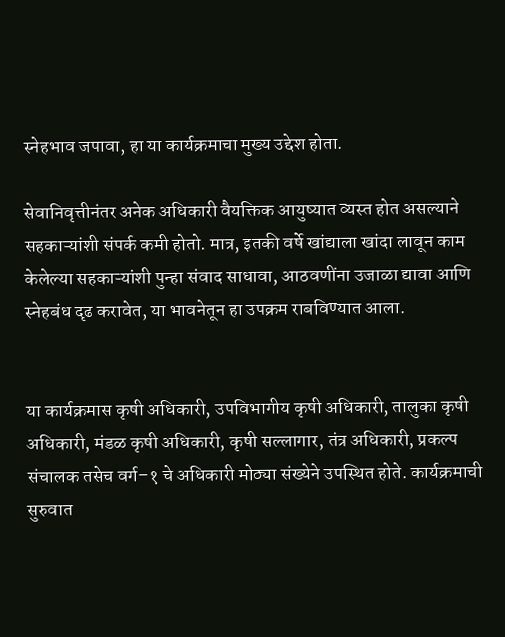स्नेहभाव जपावा, हा या कार्यक्रमाचा मुख्य उद्देश होता.

सेवानिवृत्तीनंतर अनेक अधिकारी वैयक्तिक आयुष्यात व्यस्त होत असल्याने सहकाऱ्यांशी संपर्क कमी होतो. मात्र, इतकी वर्षे खांद्याला खांदा लावून काम केलेल्या सहकाऱ्यांशी पुन्हा संवाद साधावा, आठवणींना उजाळा द्यावा आणि स्नेहबंध दृढ करावेत, या भावनेतून हा उपक्रम राबविण्यात आला.


या कार्यक्रमास कृषी अधिकारी, उपविभागीय कृषी अधिकारी, तालुका कृषी अधिकारी, मंडळ कृषी अधिकारी, कृषी सल्लागार, तंत्र अधिकारी, प्रकल्प संचालक तसेच वर्ग–१ चे अधिकारी मोठ्या संख्येने उपस्थित होते. कार्यक्रमाची सुरुवात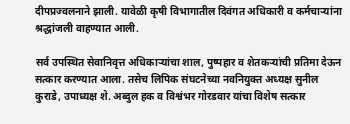दीपप्रज्वलनाने झाली. यावेळी कृषी विभागातील दिवंगत अधिकारी व कर्मचाऱ्यांना श्रद्धांजली वाहण्यात आली.

सर्व उपस्थित सेवानिवृत्त अधिकाऱ्यांचा शाल, पुष्पहार व शेतकऱ्यांची प्रतिमा देऊन सत्कार करण्यात आला. तसेच लिपिक संघटनेच्या नवनियुक्त अध्यक्ष सुनील कुराडे, उपाध्यक्ष शे. अब्दुल हक व विश्वंभर गोरडवार यांचा विशेष सत्कार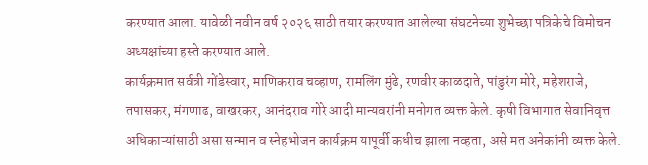करण्यात आला. यावेळी नवीन वर्ष २०२६ साठी तयार करण्यात आलेल्या संघटनेच्या शुभेच्छा पत्रिकेचे विमोचन अध्यक्षांच्या हस्ते करण्यात आले.
कार्यक्रमात सर्वत्री गोंडेस्वार, माणिकराव चव्हाण, रामलिंग मुंढे, रणवीर काळदाते, पांडुरंग मोरे, महेशराजे, तपासकर, मंगणाढ, वाखरकर, आनंदराव गोरे आदी मान्यवरांनी मनोगत व्यक्त केले. कृषी विभागात सेवानिवृत्त अधिकाऱ्यांसाठी असा सन्मान व स्नेहभोजन कार्यक्रम यापूर्वी कधीच झाला नव्हता, असे मत अनेकांनी व्यक्त केले.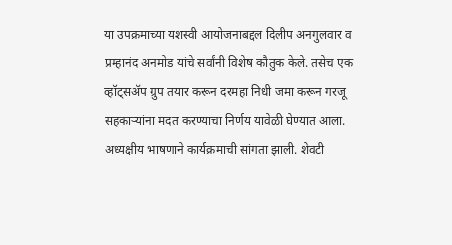या उपक्रमाच्या यशस्वी आयोजनाबद्दल दिलीप अनगुलवार व प्रम्हानंद अनमोड यांचे सर्वांनी विशेष कौतुक केले. तसेच एक व्हॉट्सॲप ग्रुप तयार करून दरमहा निधी जमा करून गरजू सहकाऱ्यांना मदत करण्याचा निर्णय यावेळी घेण्यात आला. अध्यक्षीय भाषणाने कार्यक्रमाची सांगता झाली. शेवटी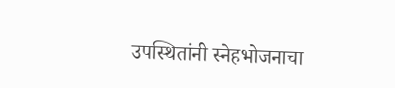उपस्थितांनी स्नेहभोजनाचा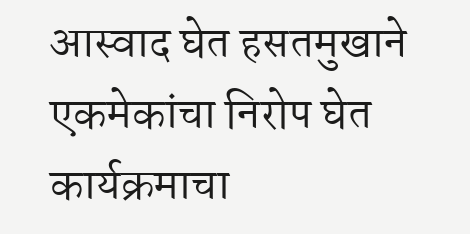आस्वाद घेत हसतमुखाने एकमेकांचा निरोप घेत कार्यक्रमाचा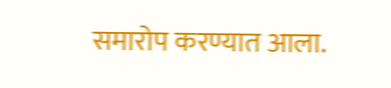समारोप करण्यात आला.